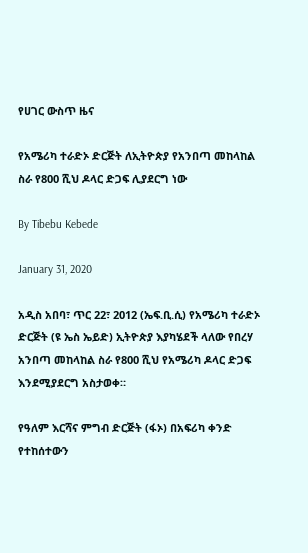የሀገር ውስጥ ዜና

የአሜሪካ ተራድኦ ድርጅት ለኢትዮጵያ የአንበጣ መከላከል ስራ የ800 ሺህ ዶላር ድጋፍ ሊያደርግ ነው

By Tibebu Kebede

January 31, 2020

አዲስ አበባ፣ ጥር 22፣ 2012 (ኤፍ.ቢ.ሲ) የአሜሪካ ተራድኦ ድርጅት (ዩ ኤስ ኤይድ) ኢትዮጵያ እያካሄደች ላለው የበረሃ አንበጣ መከላከል ስራ የ800 ሺህ የአሜሪካ ዶላር ድጋፍ እንደሚያደርግ አስታወቀ።

የዓለም እርሻና ምግብ ድርጅት (ፋኦ) በአፍሪካ ቀንድ የተከሰተውን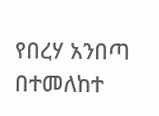የበረሃ አንበጣ በተመለከተ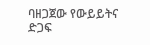ባዘጋጀው የውይይትና ድጋፍ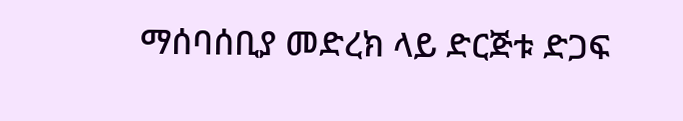ማሰባሰቢያ መድረክ ላይ ድርጅቱ ድጋፍ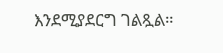እንደሚያደርግ ገልጿል።